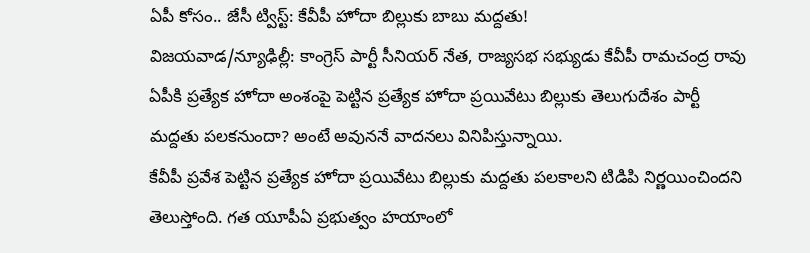ఏపీ కోసం.. జేసీ ట్విస్ట్: కేవీపీ హోదా బిల్లుకు బాబు మద్దతు!
విజయవాడ/న్యూఢిల్లీ: కాంగ్రెస్ పార్టీ సీనియర్ నేత, రాజ్యసభ సభ్యుడు కేవీపీ రామచంద్ర రావు ఏపీకి ప్రత్యేక హోదా అంశంపై పెట్టిన ప్రత్యేక హోదా ప్రయివేటు బిల్లుకు తెలుగుదేశం పార్టీ మద్దతు పలకనుందా? అంటే అవుననే వాదనలు వినిపిస్తున్నాయి.
కేవీపీ ప్రవేశ పెట్టిన ప్రత్యేక హోదా ప్రయివేటు బిల్లుకు మద్దతు పలకాలని టిడిపి నిర్ణయించిందని తెలుస్తోంది. గత యూపీఏ ప్రభుత్వం హయాంలో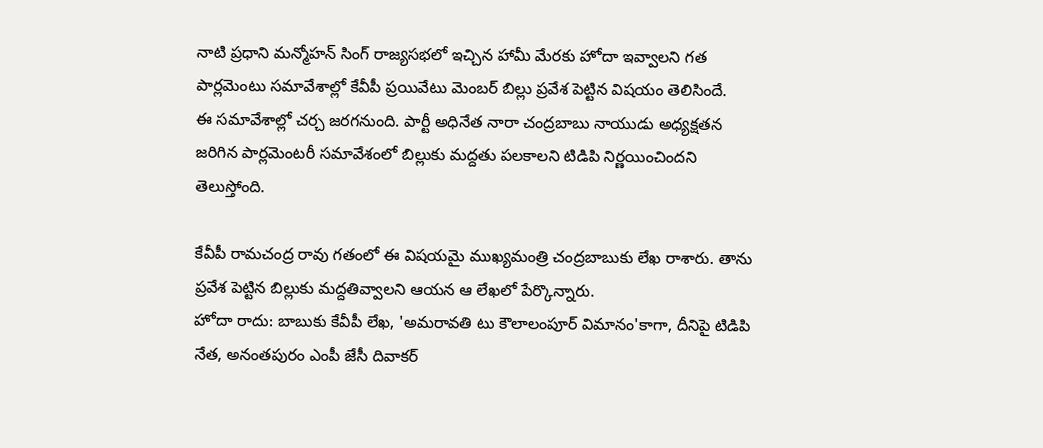నాటి ప్రధాని మన్మోహన్ సింగ్ రాజ్యసభలో ఇచ్చిన హామీ మేరకు హోదా ఇవ్వాలని గత పార్లమెంటు సమావేశాల్లో కేవీపీ ప్రయివేటు మెంబర్ బిల్లు ప్రవేశ పెట్టిన విషయం తెలిసిందే.
ఈ సమావేశాల్లో చర్చ జరగనుంది. పార్టీ అధినేత నారా చంద్రబాబు నాయుడు అధ్యక్షతన జరిగిన పార్లమెంటరీ సమావేశంలో బిల్లుకు మద్దతు పలకాలని టిడిపి నిర్ణయించిందని తెలుస్తోంది.

కేవీపీ రామచంద్ర రావు గతంలో ఈ విషయమై ముఖ్యమంత్రి చంద్రబాబుకు లేఖ రాశారు. తాను ప్రవేశ పెట్టిన బిల్లుకు మద్దతివ్వాలని ఆయన ఆ లేఖలో పేర్కొన్నారు.
హోదా రాదు: బాబుకు కేవీపీ లేఖ, 'అమరావతి టు కౌలాలంపూర్ విమానం'కాగా, దీనిపై టిడిపి నేత, అనంతపురం ఎంపీ జేసీ దివాకర్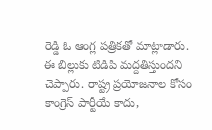రెడ్డి ఓ ఆంగ్ల పత్రికతో మాట్లాడారు. ఈ బిల్లుకు టిడిపి మద్దతిస్తుందని చెప్పారు. రాష్ట్ర ప్రయోజనాల కోసం కాంగ్రెస్ పార్టీయే కాదు,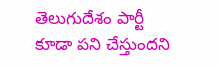తెలుగుదేశం పార్టీ కూడా పని చేస్తుందని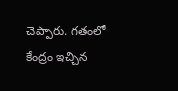చెప్పారు. గతంలో కేంద్రం ఇచ్చిన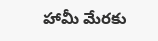హామీ మేరకు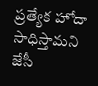ప్రత్యేక హోదా సాధిస్తామని జేసీ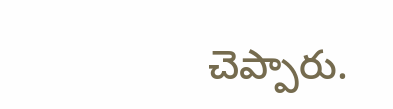చెప్పారు.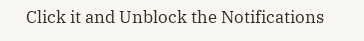Click it and Unblock the Notifications